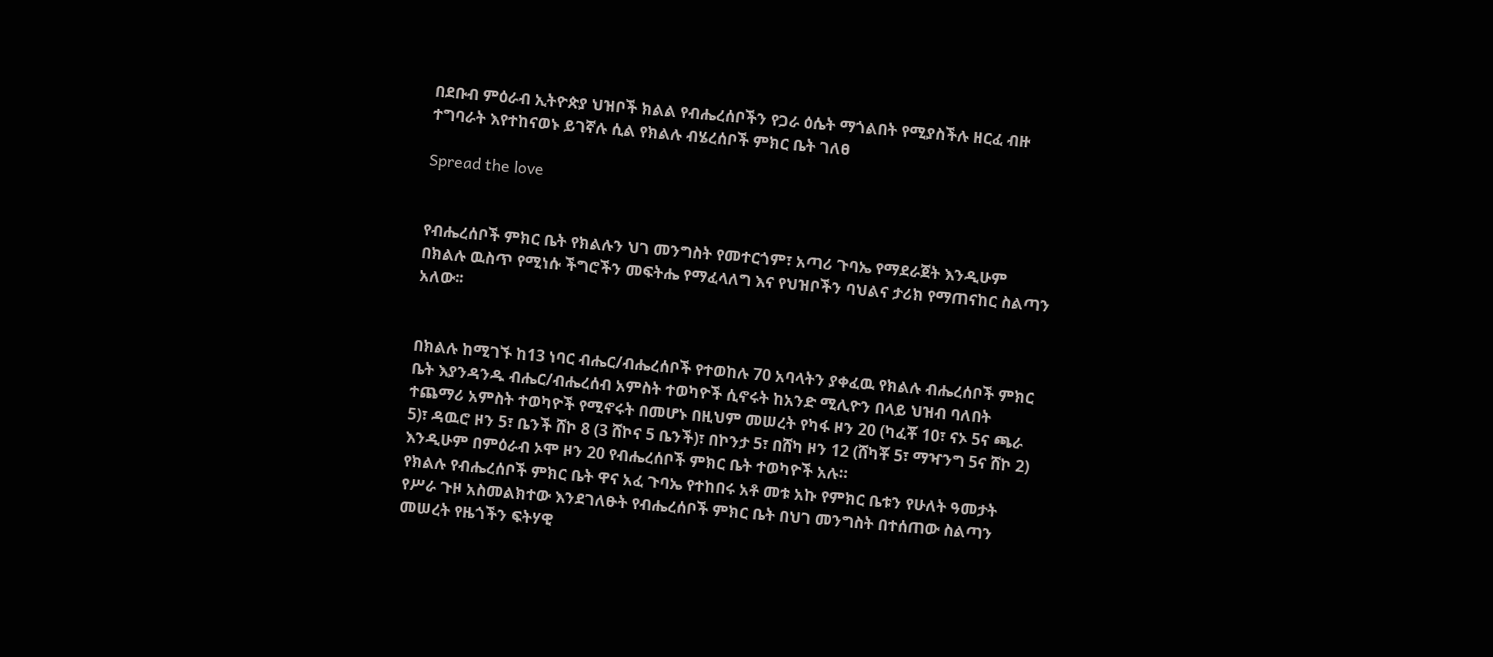በደቡብ ምዕራብ ኢትዮጵያ ህዝቦች ክልል የብሔረሰቦችን የጋራ ዕሴት ማጎልበት የሚያስችሉ ዘርፈ ብዙ ተግባራት እየተከናወኑ ይገኛሉ ሲል የክልሉ ብሄረሰቦች ምክር ቤት ገለፀ

Spread the love


የብሔረሰቦች ምክር ቤት የክልሉን ህገ መንግስት የመተርጎም፣ አጣሪ ጉባኤ የማደራጀት እንዲሁም በክልሉ ዉስጥ የሚነሱ ችግሮችን መፍትሔ የማፈላለግ እና የህዝቦችን ባህልና ታሪክ የማጠናከር ስልጣን አለው፡፡


በክልሉ ከሚገኙ ከ13 ነባር ብሔር/ብሔረሰቦች የተወከሉ 70 አባላትን ያቀፈዉ የክልሉ ብሔረሰቦች ምክር ቤት እያንዳንዱ ብሔር/ብሔረሰብ አምስት ተወካዮች ሲኖሩት ከአንድ ሚሊዮን በላይ ህዝብ ባለበት ተጨማሪ አምስት ተወካዮች የሚኖሩት በመሆኑ በዚህም መሠረት የካፋ ዞን 20 (ካፈቾ 10፣ ናኦ 5ና ጫራ 5)፣ ዳዉሮ ዞን 5፣ ቤንች ሸኮ 8 (3 ሸኮና 5 ቤንች)፣ በኮንታ 5፣ በሸካ ዞን 12 (ሸካቾ 5፣ ማዣንግ 5ና ሸኮ 2) እንዲሁም በምዕራብ ኦሞ ዞን 20 የብሔረሰቦች ምክር ቤት ተወካዮች አሉ።
የክልሉ የብሔረሰቦች ምክር ቤት ዋና አፈ ጉባኤ የተከበሩ አቶ መቱ አኩ የምክር ቤቱን የሁለት ዓመታት የሥራ ጉዞ አስመልክተው እንደገለፁት የብሔረሰቦች ምክር ቤት በህገ መንግስት በተሰጠው ስልጣን መሠረት የዜጎችን ፍትሃዊ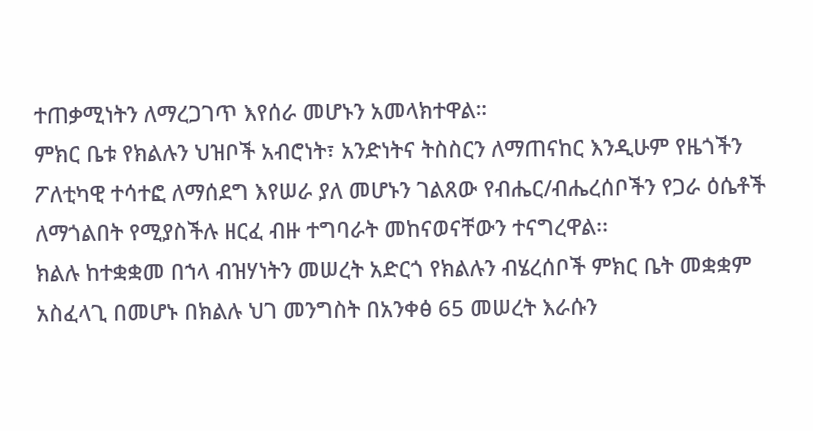ተጠቃሚነትን ለማረጋገጥ እየሰራ መሆኑን አመላክተዋል።
ምክር ቤቱ የክልሉን ህዝቦች አብሮነት፣ አንድነትና ትስስርን ለማጠናከር እንዲሁም የዜጎችን ፖለቲካዊ ተሳተፎ ለማሰደግ እየሠራ ያለ መሆኑን ገልጸው የብሔር/ብሔረሰቦችን የጋራ ዕሴቶች ለማጎልበት የሚያስችሉ ዘርፈ ብዙ ተግባራት መከናወናቸውን ተናግረዋል፡፡
ክልሉ ከተቋቋመ በኀላ ብዝሃነትን መሠረት አድርጎ የክልሉን ብሄረሰቦች ምክር ቤት መቋቋም አስፈላጊ በመሆኑ በክልሉ ህገ መንግስት በአንቀፅ 65 መሠረት እራሱን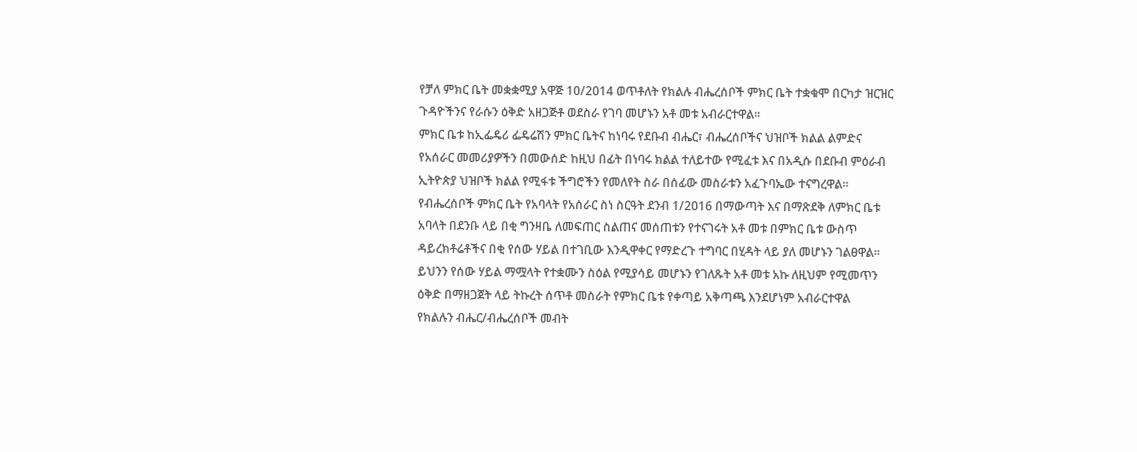የቻለ ምክር ቤት መቋቋሚያ አዋጅ 10/2014 ወጥቶለት የክልሉ ብሔረሰቦች ምክር ቤት ተቋቁሞ በርካታ ዝርዝር ጉዳዮችንና የራሱን ዕቅድ አዘጋጅቶ ወደስራ የገባ መሆኑን አቶ መቱ አብራርተዋል፡፡
ምክር ቤቱ ከኢፌዴሪ ፌዴሬሽን ምክር ቤትና ከነባሩ የደቡብ ብሔር፣ ብሔረሰቦችና ህዝቦች ክልል ልምድና የአሰራር መመሪያዎችን በመውሰድ ከዚህ በፊት በነባሩ ክልል ተለይተው የሚፈቱ እና በአዲሱ በደቡብ ምዕራብ ኢትዮጵያ ህዝቦች ክልል የሚፋቱ ችግሮችን የመለየት ስራ በሰፊው መስራቱን አፈጉባኤው ተናግረዋል፡፡
የብሔረሰቦች ምክር ቤት የአባላት የአሰራር ስነ ስርዓት ደንብ 1/2016 በማውጣት እና በማጽደቅ ለምክር ቤቱ አባላት በደንቡ ላይ በቂ ግንዛቤ ለመፍጠር ስልጠና መሰጠቱን የተናገሩት አቶ መቱ በምክር ቤቱ ውስጥ ዳይረክቶሬቶችና በቂ የሰው ሃይል በተገቢው እንዲዋቀር የማድረጉ ተግባር በሂዳት ላይ ያለ መሆኑን ገልፀዋል፡፡
ይህንን የሰው ሃይል ማሟላት የተቋሙን ስዕል የሚያሳይ መሆኑን የገለጹት አቶ መቱ አኩ ለዚህም የሚመጥን ዕቅድ በማዘጋጀት ላይ ትኩረት ሰጥቶ መስራት የምክር ቤቱ የቀጣይ አቅጣጫ እንደሆነም አብራርተዋል
የክልሉን ብሔር/ብሔረሰቦች መብት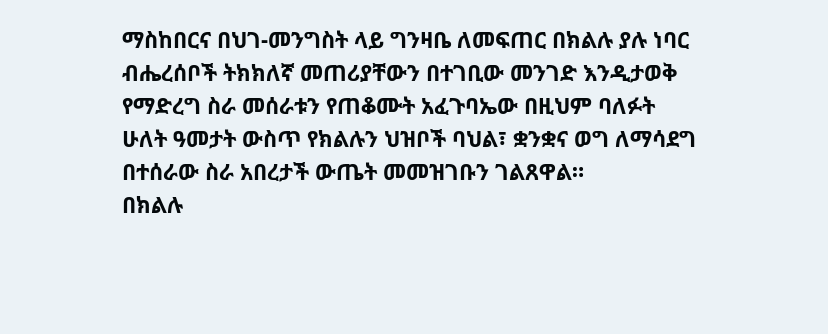ማስከበርና በህገ-መንግስት ላይ ግንዛቤ ለመፍጠር በክልሉ ያሉ ነባር ብሔረሰቦች ትክክለኛ መጠሪያቸውን በተገቢው መንገድ እንዲታወቅ የማድረግ ስራ መሰራቱን የጠቆሙት አፈጉባኤው በዚህም ባለፉት ሁለት ዓመታት ውስጥ የክልሉን ህዝቦች ባህል፣ ቋንቋና ወግ ለማሳደግ በተሰራው ስራ አበረታች ውጤት መመዝገቡን ገልጸዋል።
በክልሉ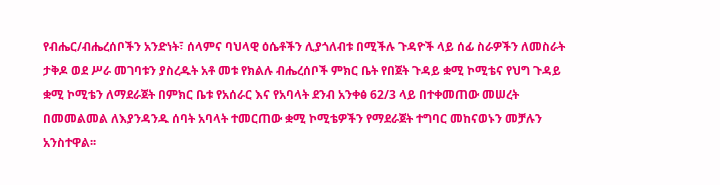የብሔር/ብሔረሰቦችን አንድነት፣ ሰላምና ባህላዊ ዕሴቶችን ሊያጎለብቱ በሚችሉ ጉዳዮች ላይ ሰፊ ስራዎችን ለመስራት ታቅዶ ወደ ሥራ መገባቱን ያስረዱት አቶ መቱ የክልሉ ብሔረሰቦች ምክር ቤት የበጀት ጉዳይ ቋሚ ኮሚቴና የህግ ጉዳይ ቋሚ ኮሚቴን ለማደራጀት በምክር ቤቱ የአሰራር እና የአባላት ደንብ አንቀፅ 62/3 ላይ በተቀመጠው መሠረት በመመልመል ለእያንዳንዱ ሰባት አባላት ተመርጠው ቋሚ ኮሚቴዎችን የማደራጀት ተግባር መከናወኑን መቻሉን አንስተዋል፡፡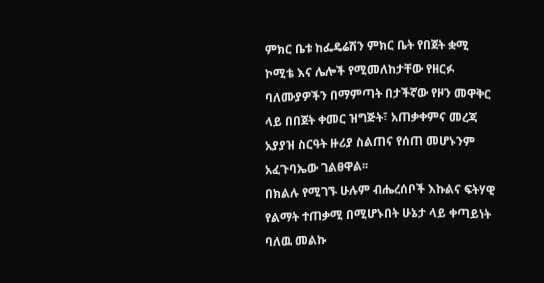ምክር ቤቱ ከፌዴሬሽን ምክር ቤት የበጀት ቋሚ ኮሚቴ እና ሌሎች የሚመለከታቸው የዘርፉ ባለሙያዎችን በማምጣት በታችኛው የዞን መዋቅር ላይ በበጀት ቀመር ዝግጅት፣ አጠቃቀምና መረጃ አያያዝ ስርዓት ዙሪያ ስልጠና የሰጠ መሆኑንም አፈጉባኤው ገልፀዋል፡፡
በክልሉ የሚገኙ ሁሉም ብሔረሰቦች እኩልና ፍትሃዊ የልማት ተጠቃሚ በሚሆኑበት ሁኔታ ላይ ቀጣይነት ባለዉ መልኩ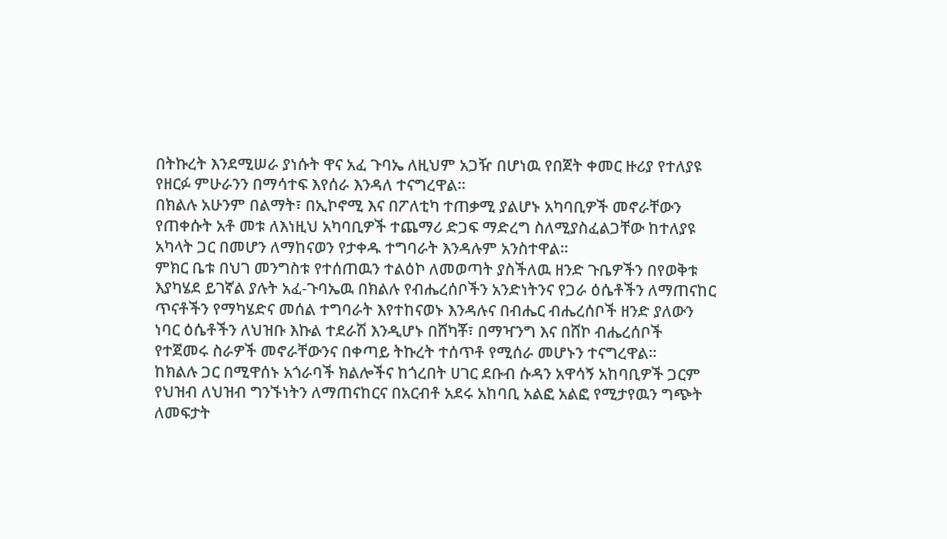በትኩረት እንደሚሠራ ያነሱት ዋና አፈ ጉባኤ ለዚህም አጋዥ በሆነዉ የበጀት ቀመር ዙሪያ የተለያዩ የዘርፉ ምሁራንን በማሳተፍ እየሰራ እንዳለ ተናግረዋል።
በክልሉ አሁንም በልማት፣ በኢኮኖሚ እና በፖለቲካ ተጠቃሚ ያልሆኑ አካባቢዎች መኖራቸውን የጠቀሱት አቶ መቱ ለእነዚህ አካባቢዎች ተጨማሪ ድጋፍ ማድረግ ስለሚያስፈልጋቸው ከተለያዩ አካላት ጋር በመሆን ለማከናወን የታቀዱ ተግባራት እንዳሉም አንስተዋል፡፡
ምክር ቤቱ በህገ መንግስቱ የተሰጠዉን ተልዕኮ ለመወጣት ያስችለዉ ዘንድ ጉቤዎችን በየወቅቱ እያካሄደ ይገኛል ያሉት አፈ-ጉባኤዉ በክልሉ የብሔረሰቦችን አንድነትንና የጋራ ዕሴቶችን ለማጠናከር ጥናቶችን የማካሄድና መሰል ተግባራት እየተከናወኑ እንዳሉና በብሔር ብሔረሰቦች ዘንድ ያለውን ነባር ዕሴቶችን ለህዝቡ እኩል ተደራሽ እንዲሆኑ በሸካቾ፣ በማዣንግ እና በሸኮ ብሔረሰቦች የተጀመሩ ስራዎች መኖራቸውንና በቀጣይ ትኩረት ተሰጥቶ የሚሰራ መሆኑን ተናግረዋል።
ከክልሉ ጋር በሚዋሰኑ አጎራባች ክልሎችና ከጎረበት ሀገር ደቡብ ሱዳን አዋሳኝ አከባቢዎች ጋርም የህዝብ ለህዝብ ግንኙነትን ለማጠናከርና በአርብቶ አደሩ አከባቢ አልፎ አልፎ የሚታየዉን ግጭት ለመፍታት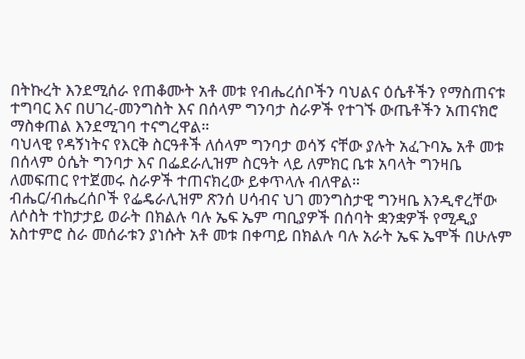በትኩረት እንደሚሰራ የጠቆሙት አቶ መቱ የብሔረሰቦችን ባህልና ዕሴቶችን የማስጠናቱ ተግባር እና በሀገረ-መንግስት እና በሰላም ግንባታ ስራዎች የተገኙ ውጤቶችን አጠናክሮ ማስቀጠል እንደሚገባ ተናግረዋል።
ባህላዊ የዳኝነትና የእርቅ ስርዓቶች ለሰላም ግንባታ ወሳኝ ናቸው ያሉት አፈጉባኤ አቶ መቱ በሰላም ዕሴት ግንባታ እና በፌደራሊዝም ስርዓት ላይ ለምክር ቤቱ አባላት ግንዛቤ ለመፍጠር የተጀመሩ ስራዎች ተጠናክረው ይቀጥላሉ ብለዋል።
ብሔር/ብሔረሰቦች የፌዴራሊዝም ጽንሰ ሀሳብና ህገ መንግስታዊ ግንዛቤ እንዲኖረቸው ለሶስት ተከታታይ ወራት በክልሉ ባሉ ኤፍ ኤም ጣቢያዎች በሰባት ቋንቋዎች የሚዲያ አስተምሮ ስራ መሰራቱን ያነሱት አቶ መቱ በቀጣይ በክልሉ ባሉ አራት ኤፍ ኤሞች በሁሉም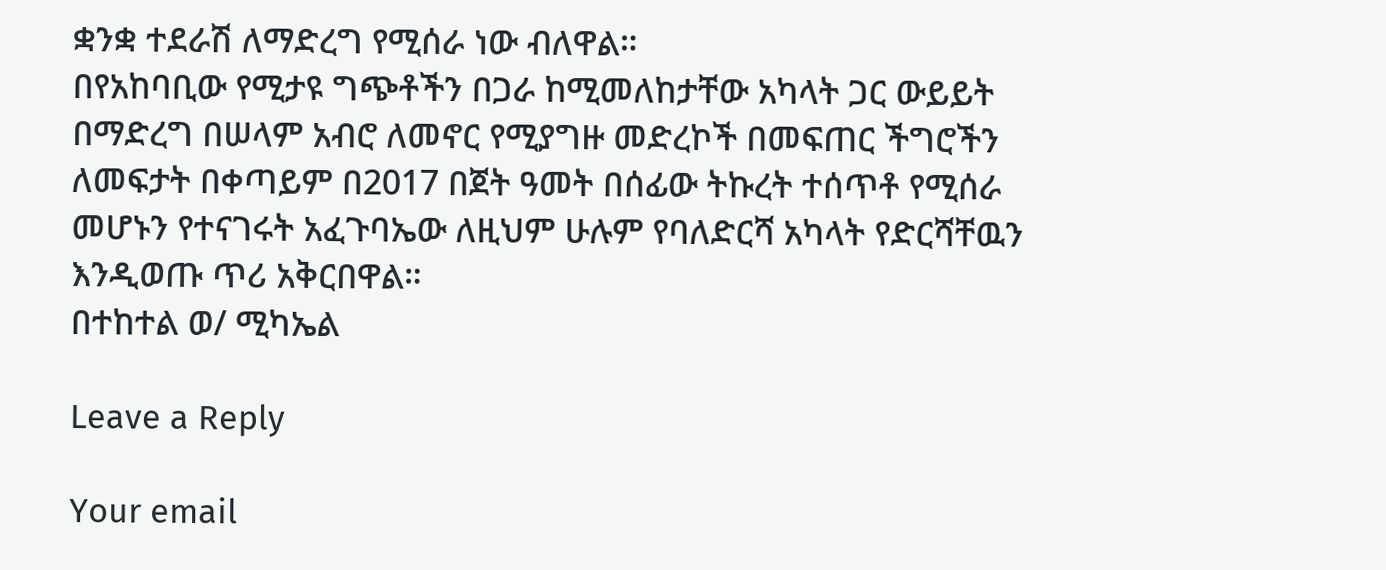ቋንቋ ተደራሽ ለማድረግ የሚሰራ ነው ብለዋል።
በየአከባቢው የሚታዩ ግጭቶችን በጋራ ከሚመለከታቸው አካላት ጋር ውይይት በማድረግ በሠላም አብሮ ለመኖር የሚያግዙ መድረኮች በመፍጠር ችግሮችን ለመፍታት በቀጣይም በ2017 በጀት ዓመት በሰፊው ትኩረት ተሰጥቶ የሚሰራ መሆኑን የተናገሩት አፈጉባኤው ለዚህም ሁሉም የባለድርሻ አካላት የድርሻቸዉን እንዲወጡ ጥሪ አቅርበዋል።
በተከተል ወ/ ሚካኤል

Leave a Reply

Your email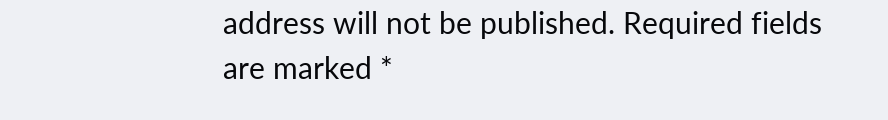address will not be published. Required fields are marked *